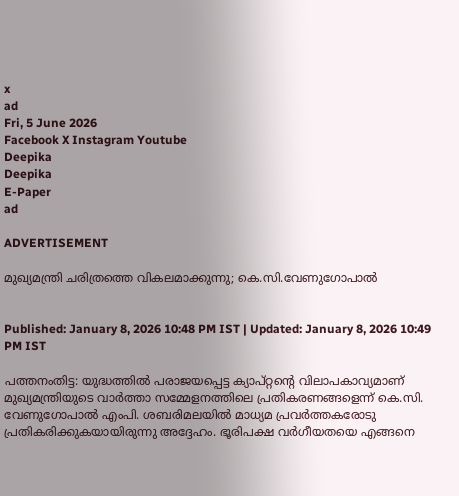x
ad
Fri, 5 June 2026
Facebook X Instagram Youtube
Deepika
Deepika
E-Paper
ad

ADVERTISEMENT

മുഖ്യമന്ത്രി ചരിത്രത്തെ വികലമാക്കുന്നു; കെ.സി.വേണുഗോപാൽ


Published: January 8, 2026 10:48 PM IST | Updated: January 8, 2026 10:49 PM IST

പത്തനംതിട്ട: യുദ്ധത്തില്‍ പരാജയപ്പെട്ട ക്യാപ്റ്റന്‍റെ വിലാപകാവ്യമാണ് മുഖ്യമന്ത്രിയുടെ വാർത്താ സമ്മേളനത്തിലെ പ്രതികരണങ്ങളെന്ന് കെ.സി. വേണുഗോപാല്‍ എംപി. ശബരിമലയിൽ മാധ്യമ പ്രവർത്തകരോടു പ്രതികരിക്കുകയായിരുന്നു അദ്ദേഹം. ഭൂരിപക്ഷ വര്‍ഗീയതയെ എങ്ങനെ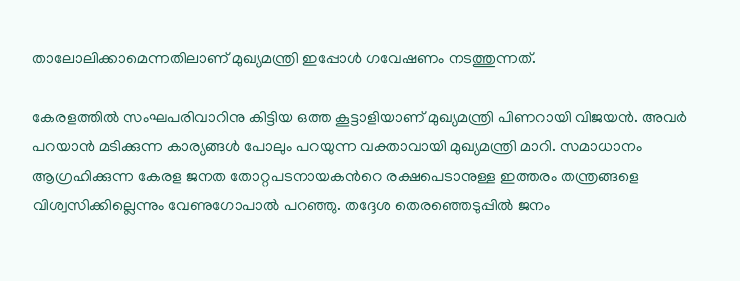താലോലിക്കാമെന്നതിലാണ് മുഖ്യമന്ത്രി ഇപ്പോള്‍ ഗവേഷണം നടത്തുന്നത്.

കേരളത്തില്‍ സംഘപരിവാറിനു കിട്ടിയ ഒത്ത കൂട്ടാളിയാണ് മുഖ്യമന്ത്രി പിണറായി വിജയന്‍. അവര്‍ പറയാന്‍ മടിക്കുന്ന കാര്യങ്ങള്‍ പോലും പറയുന്ന വക്താവായി മുഖ്യമന്ത്രി മാറി. സമാധാനം ആഗ്രഹിക്കുന്ന കേരള ജനത തോറ്റപടനായകന്‍റെ രക്ഷപെടാനുള്ള ഇത്തരം തന്ത്രങ്ങളെ വിശ്വസിക്കില്ലെന്നും വേണുഗോപാല്‍ പറഞ്ഞു. തദ്ദേശ തെരഞ്ഞെടുപ്പില്‍ ജനം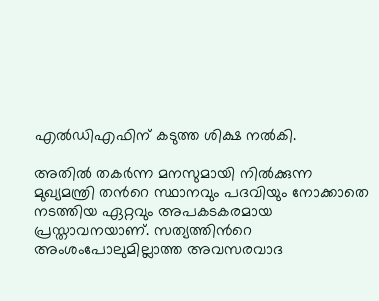എല്‍ഡിഎഫിന് കടുത്ത ശിക്ഷ നല്‍കി.

അതില്‍ തകര്‍ന്ന മനസുമായി നില്‍ക്കുന്ന മുഖ്യമന്ത്രി തന്‍റെ സ്ഥാനവും പദവിയും നോക്കാതെ നടത്തിയ ഏറ്റവും അപകടകരമായ പ്രസ്താവനയാണ്. സത്യത്തിന്‍റെ അംശംപോലുമില്ലാത്ത അവസരവാദ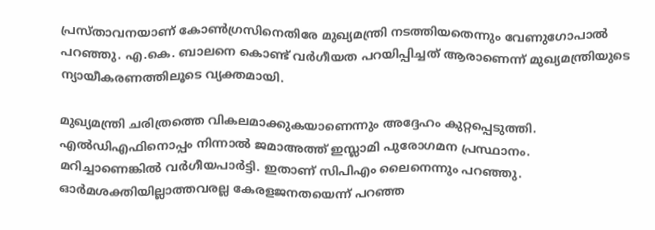പ്രസ്താവനയാണ് കോണ്‍ഗ്രസിനെതിരേ മുഖ്യമന്ത്രി നടത്തിയതെന്നും വേണുഗോപാല്‍ പറഞ്ഞു. എ.കെ. ബാലനെ കൊണ്ട് വര്‍ഗീയത പറയിപ്പിച്ചത് ആരാണെന്ന് മുഖ്യമന്ത്രിയുടെ ന്യായീകരണത്തിലൂടെ വ്യക്തമായി.

മുഖ്യമന്ത്രി ചരിത്രത്തെ വികലമാക്കുകയാണെന്നും അദ്ദേഹം കുറ്റപ്പെടുത്തി. എല്‍ഡിഎഫിനൊപ്പം നിന്നാല്‍ ജമാഅത്ത് ഇസ്ലാമി പുരോഗമന പ്രസ്ഥാനം. മറിച്ചാണെങ്കില്‍ വര്‍ഗീയപാര്‍ട്ടി. ഇതാണ് സിപിഎം ലൈനെന്നും പറഞ്ഞു. ഓര്‍മശക്തിയില്ലാത്തവരല്ല കേരളജനതയെന്ന് പറഞ്ഞ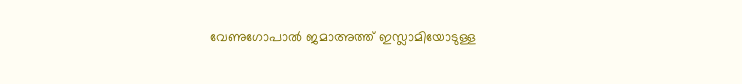വേണുഗോപാല്‍ ജമാഅത്ത് ഇസ്ലാമിയോടുള്ള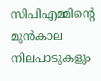സിപിഎമ്മിന്‍റെ മുന്‍കാല നിലപാടുകളും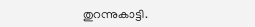തുറന്നുകാട്ടി.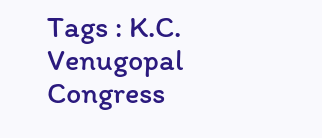Tags : K.C. Venugopal Congress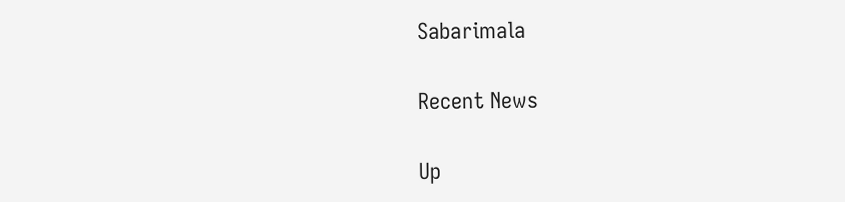Sabarimala

Recent News

Up